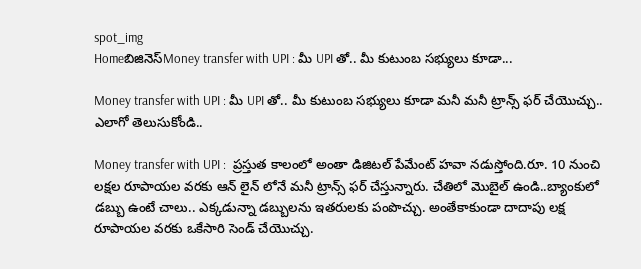spot_img
Homeబిజినెస్Money transfer with UPI : మీ UPI తో.. మీ కుటుంబ సభ్యులు కూడా...

Money transfer with UPI : మీ UPI తో.. మీ కుటుంబ సభ్యులు కూడా మనీ మనీ ట్రాన్స్ ఫర్ చేయొచ్చు.. ఎలాగో తెలుసుకోండి..

Money transfer with UPI :  ప్రస్తుత కాలంలో అంతా డిజిటల్ పేమేంట్ హవా నడుస్తోంది.రూ. 10 నుంచి లక్షల రూపాయల వరకు ఆన్ లైన్ లోనే మనీ ట్రాన్స్ ఫర్ చేస్తున్నారు. చేతిలో మొబైల్ ఉండి..బ్యాంకులో డబ్బు ఉంటే చాలు.. ఎక్కడున్నా డబ్బులను ఇతరులకు పంపొచ్చు. అంతేకాకుండా దాదాపు లక్ష రూపాయల వరకు ఒకేసారి సెండ్ చేయొచ్చు.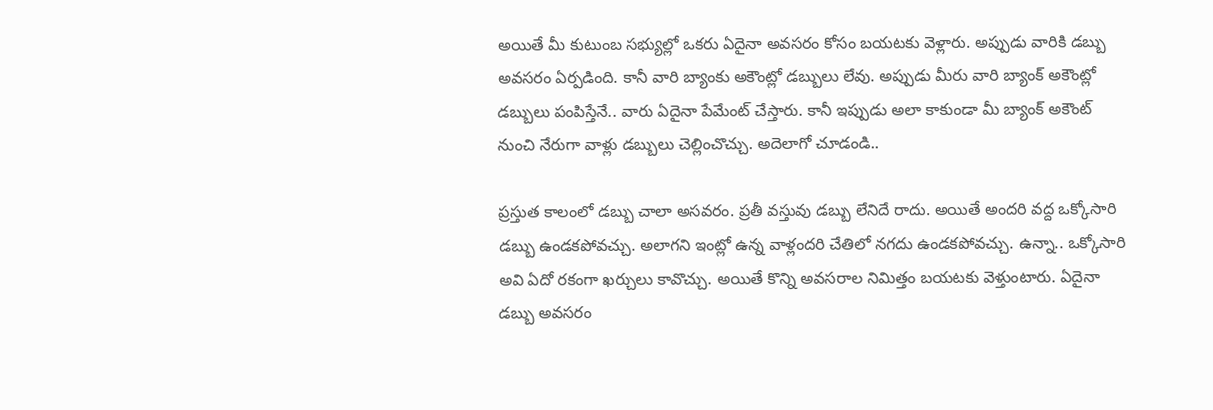అయితే మీ కుటుంబ సభ్యుల్లో ఒకరు ఏదైనా అవసరం కోసం బయటకు వెళ్లారు. అప్పుడు వారికి డబ్బు అవసరం ఏర్పడింది. కానీ వారి బ్యాంకు అకౌంట్లో డబ్బులు లేవు. అప్పుడు మీరు వారి బ్యాంక్ అకౌంట్లో డబ్బులు పంపిస్తేనే.. వారు ఏదైనా పేమేంట్ చేస్తారు. కానీ ఇప్పుడు అలా కాకుండా మీ బ్యాంక్ అకౌంట్ నుంచి నేరుగా వాళ్లు డబ్బులు చెల్లించొచ్చు. అదెలాగో చూడండి..

ప్రస్తుత కాలంలో డబ్బు చాలా అసవరం. ప్రతీ వస్తువు డబ్బు లేనిదే రాదు. అయితే అందరి వద్ద ఒక్కోసారి డబ్బు ఉండకపోవచ్చు. అలాగని ఇంట్లో ఉన్న వాళ్లందరి చేతిలో నగదు ఉండకపోవచ్చు. ఉన్నా.. ఒక్కోసారి అవి ఏదో రకంగా ఖర్చులు కావొచ్చు. అయితే కొన్ని అవసరాల నిమిత్తం బయటకు వెళ్తుంటారు. ఏదైనా డబ్బు అవసరం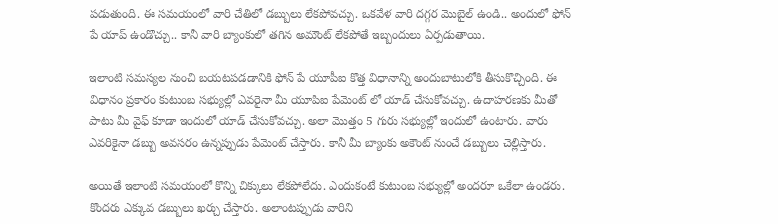పడుతుంది. ఈ సమయంలో వారి చేతిలో డబ్బులు లేకపోవచ్చు. ఒకవేళ వారి దగ్గర మొబైల్ ఉండి.. అందులో ఫోన్ పే యాప్ ఉండొచ్చు.. కానీ వారి బ్యాంకులో తగిన అమౌంట్ లేకపోతే ఇబ్బందులు ఏర్పడుతాయి.

ఇలాంటి సమస్యల నుంచి బయటపడడానికి ఫోన్ పే యూపీఐ కొత్త విధానాన్ని అందుబాటులోకి తీసుకొచ్చింది. ఈ విధానం ప్రకారం కుటుంబ సభ్యుల్లో ఎవరైనా మీ యూపిఐ పేమెంట్ లో యాడ్ చేసుకోవచ్చు. ఉదాహరణకు మీతో పాటు మీ వైఫ్ కూడా ఇందులో యాడ్ చేసుకోవచ్చు. అలా మొత్తం 5 గురు సభ్యుల్లో ఇందులో ఉంటారు. వారు ఎవరికైనా డబ్బు అవసరం ఉన్నప్పుడు పేమెంట్ చేస్తారు. కానీ మీ బ్యాంకు అకౌంట్ నుంచే డబ్బులు చెల్లిస్తారు.

అయితే ఇలాంటి సమయంలో కొన్ని చిక్కులు లేకపోలేదు. ఎందుకంటే కుటుంబ సభ్యుల్లో అందరూ ఒకేలా ఉండరు. కొందరు ఎక్కువ డబ్బులు ఖర్చు చేస్తారు. అలాంటప్పుడు వారిని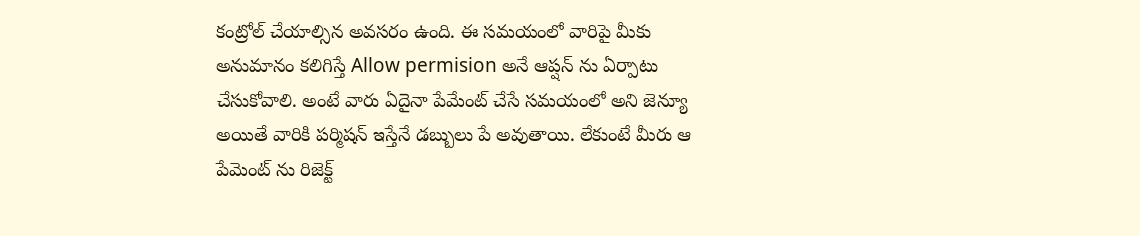కంట్రోల్ చేయాల్సిన అవసరం ఉంది. ఈ సమయంలో వారిపై మీకు అనుమానం కలిగిస్తే Allow permision అనే ఆప్షన్ ను ఏర్పాటు చేసుకోవాలి. అంటే వారు ఏదైనా పేమేంట్ చేసే సమయంలో అని జెన్యూ అయితే వారికి పర్మిషన్ ఇస్తేనే డబ్బులు పే అవుతాయి. లేకుంటే మీరు ఆ పేమెంట్ ను రిజెక్ట్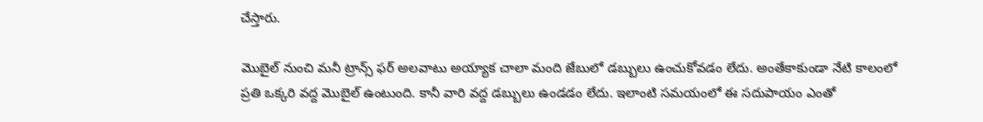చేస్తారు.

మొబైల్ నుంచి మనీ ట్రాన్స్ ఫర్ అలవాటు అయ్యాక చాలా మంది జేబులో డబ్బులు ఉంచుకోవడం లేదు. అంతేకాకుండా నేటి కాలంలో ప్రతి ఒక్కరి వద్ద మొబైల్ ఉంటుంది. కానీ వారి వద్ద డబ్బులు ఉండడం లేదు. ఇలాంటి సమయంలో ఈ సదుపాయం ఎంతో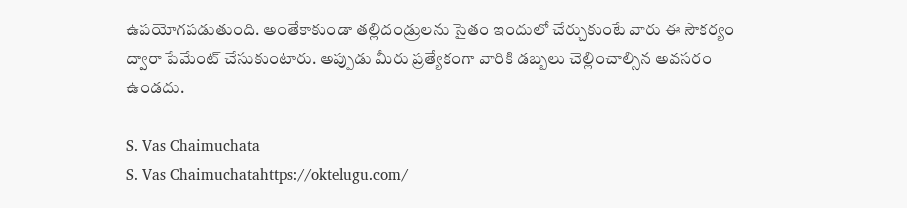ఉపయోగపడుతుంది. అంతేకాకుండా తల్లిదండ్రులను సైతం ఇందులో చేర్చుకుంటే వారు ఈ సౌకర్యం ద్వారా పేమేంట్ చేసుకుంటారు. అప్పుడు మీరు ప్రత్యేకంగా వారికి డబ్బలు చెల్లించాల్సిన అవసరం ఉండదు.

S. Vas Chaimuchata
S. Vas Chaimuchatahttps://oktelugu.com/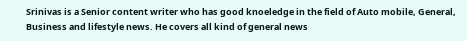Srinivas is a Senior content writer who has good knoeledge in the field of Auto mobile, General, Business and lifestyle news. He covers all kind of general news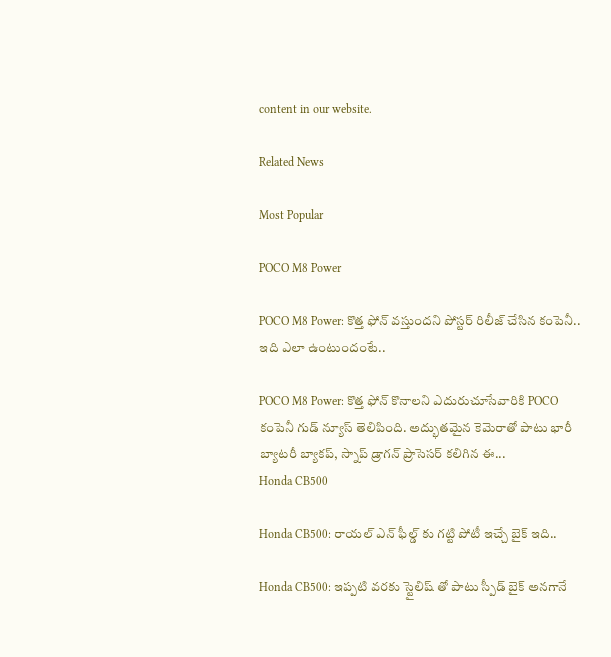content in our website.

Related News

Most Popular

POCO M8 Power

POCO M8 Power: కొత్త ఫోన్ వస్తుందని పోస్టర్ రిలీజ్ చేసిన కంపెనీ.. ఇది ఎలా ఉంటుందంటే..

POCO M8 Power: కొత్త ఫోన్ కొనాలని ఎదురుచూసేవారికి POCO కంపెనీ గుడ్ న్యూస్ తెలిపింది. అద్భుతమైన కెమెరాతో పాటు భారీ బ్యాటరీ బ్యాకప్, స్నాప్ డ్రాగన్ ప్రాసెసర్ కలిగిన ఈ...
Honda CB500

Honda CB500: రాయల్ ఎన్ ఫీల్డ్ కు గట్టి పోటీ ఇచ్చే బైక్ ఇది..

Honda CB500: ఇప్పటి వరకు స్టైలిష్ తో పాటు స్పీడ్ బైక్ అనగానే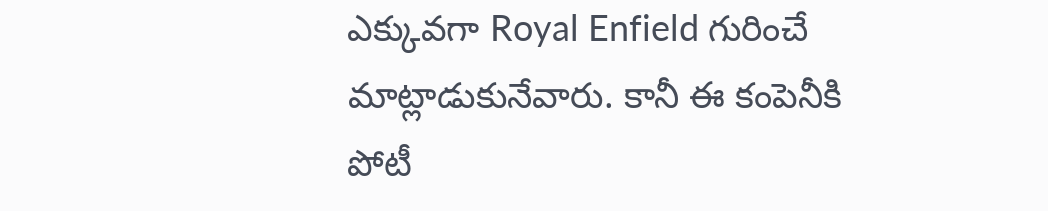ఎక్కువగా Royal Enfield గురించే మాట్లాడుకునేవారు. కానీ ఈ కంపెనీకి పోటీ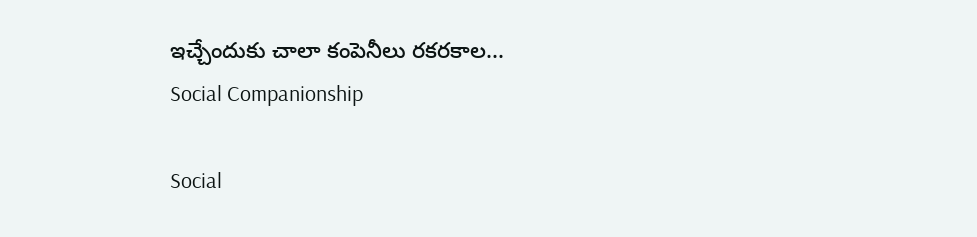ఇచ్చేందుకు చాలా కంపెనీలు రకరకాల...
Social Companionship

Social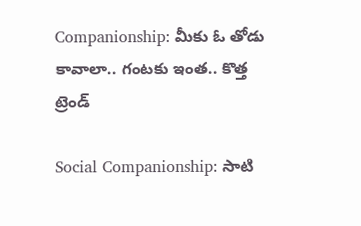Companionship: మీకు ఓ తోడు కావాలా.. గంటకు ఇంత.. కొత్త ట్రెండ్

Social Companionship: సాటి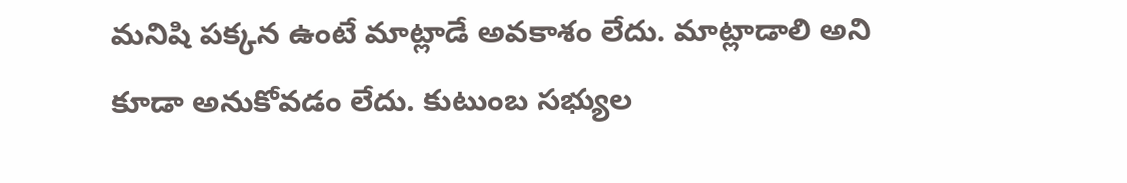మనిషి పక్కన ఉంటే మాట్లాడే అవకాశం లేదు. మాట్లాడాలి అని కూడా అనుకోవడం లేదు. కుటుంబ సభ్యుల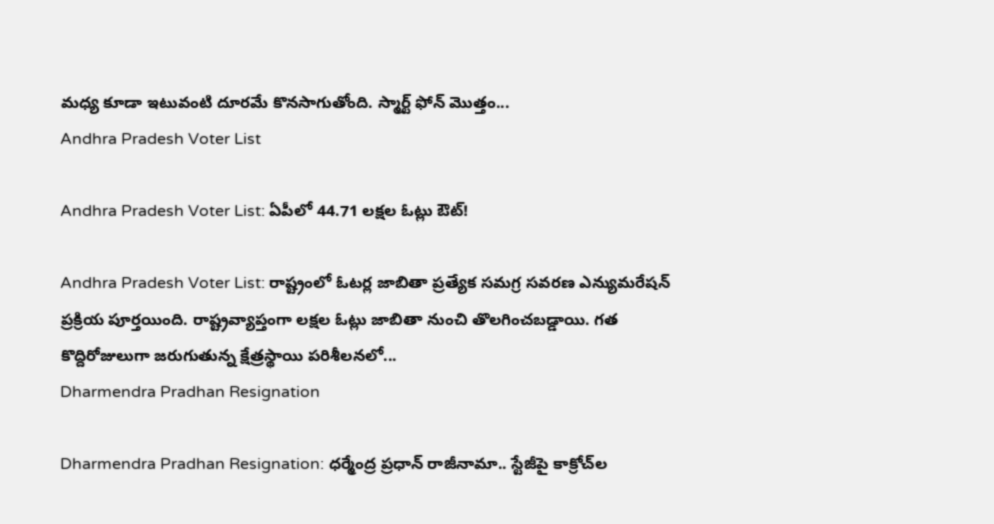మధ్య కూడా ఇటువంటి దూరమే కొనసాగుతోంది. స్మార్ట్ ఫోన్ మొత్తం...
Andhra Pradesh Voter List

Andhra Pradesh Voter List: ఏపీలో 44.71 లక్షల ఓట్లు ఔట్!

Andhra Pradesh Voter List: రాష్ట్రంలో ఓటర్ల జాబితా ప్రత్యేక సమగ్ర సవరణ ఎన్యుమరేషన్ ప్రక్రియ పూర్తయింది. రాష్ట్రవ్యాప్తంగా లక్షల ఓట్లు జాబితా నుంచి తొలగించబడ్డాయి. గత కొద్దిరోజులుగా జరుగుతున్న క్షేత్రస్థాయి పరిశీలనలో...
Dharmendra Pradhan Resignation

Dharmendra Pradhan Resignation: ధర్మేంద్ర ప్రధాన్‌ రాజీనామా.. స్టేజీపై కాక్రోచ్‌ల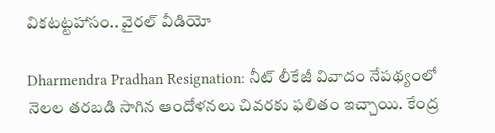వికటట్టహాసం.. వైరల్‌ వీడియో

Dharmendra Pradhan Resignation: నీట్‌ లీకేజీ వివాదం నేపథ్యంలో నెలల తరబడి సాగిన ఆందోళనలు చివరకు ఫలితం ఇచ్చాయి. కేంద్ర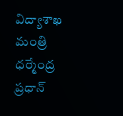విద్యాశాఖ మంత్రి ధర్మేంద్ర ప్రధాన్‌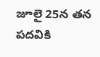జూలై 25న తన పదవికి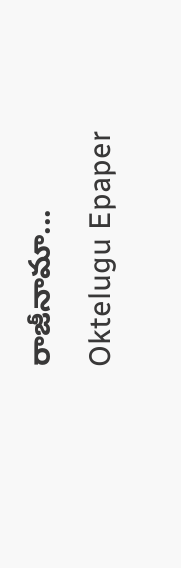రాజీనామా...
Oktelugu Epaper